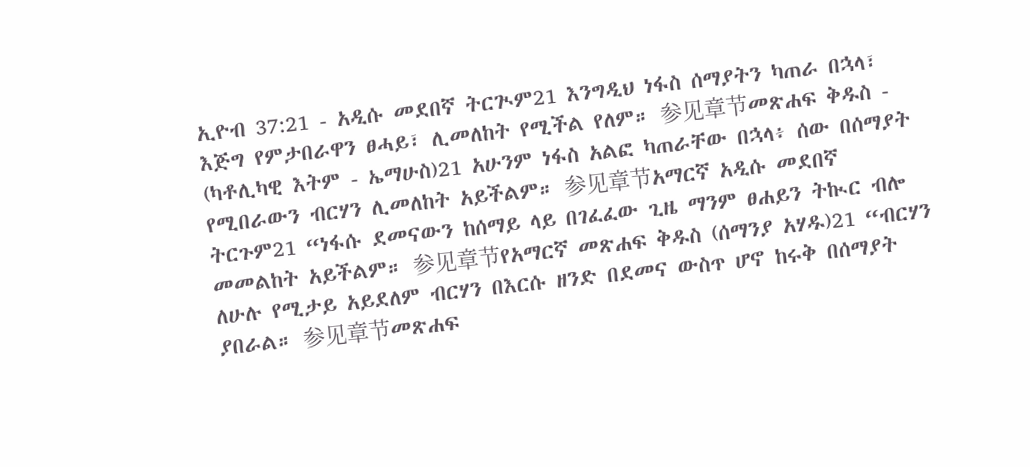ኢዮብ 37:21 - አዲሱ መደበኛ ትርጒም21 እንግዲህ ነፋስ ሰማያትን ካጠራ በኋላ፣ እጅግ የምታበራዋን ፀሓይ፣ ሊመለከት የሚችል የለም። 参见章节መጽሐፍ ቅዱስ - (ካቶሊካዊ እትም - ኤማሁስ)21 አሁንም ነፋስ አልፎ ካጠራቸው በኋላ፥ ሰው በሰማያት የሚበራውን ብርሃን ሊመለከት አይችልም። 参见章节አማርኛ አዲሱ መደበኛ ትርጉም21 “ነፋሱ ደመናውን ከሰማይ ላይ በገፈፈው ጊዜ ማንም ፀሐይን ትኲር ብሎ መመልከት አይችልም። 参见章节የአማርኛ መጽሐፍ ቅዱስ (ሰማንያ አሃዱ)21 “ብርሃን ለሁሉ የሚታይ አይደለም ብርሃን በእርሱ ዘንድ በደመና ውስጥ ሆኖ ከሩቅ በሰማያት ያበራል። 参见章节መጽሐፍ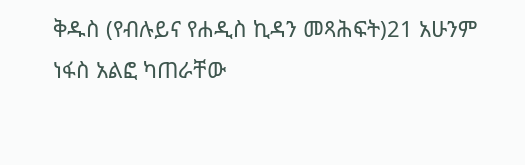ቅዱስ (የብሉይና የሐዲስ ኪዳን መጻሕፍት)21 አሁንም ነፋስ አልፎ ካጠራቸው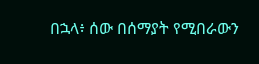በኋላ፥ ሰው በሰማያት የሚበራውን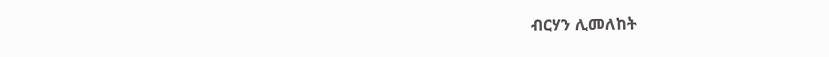ብርሃን ሊመለከት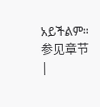አይችልም። 参见章节 |